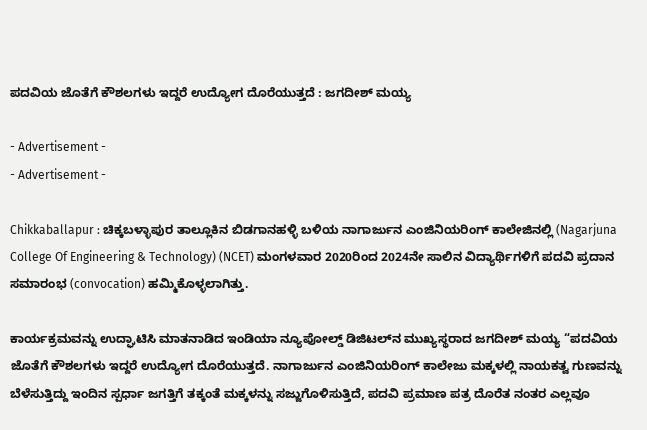ಪದವಿಯ ಜೊತೆಗೆ ಕೌಶಲಗಳು ಇದ್ದರೆ ಉದ್ಯೋಗ ದೊರೆಯುತ್ತದೆ : ಜಗದೀಶ್ ಮಯ್ಯ

- Advertisement -
- Advertisement -

Chikkaballapur : ಚಿಕ್ಕಬಳ್ಳಾಪುರ ತಾಲ್ಲೂಕಿನ ಬಿಡಗಾನಹಳ್ಳಿ ಬಳಿಯ ನಾಗಾರ್ಜುನ ಎಂಜಿನಿಯರಿಂಗ್ ಕಾಲೇಜಿನಲ್ಲಿ (Nagarjuna College Of Engineering & Technology) (NCET) ಮಂಗಳವಾರ 2020ರಿಂದ 2024ನೇ ಸಾಲಿನ ವಿದ್ಯಾರ್ಥಿಗಳಿಗೆ ಪದವಿ ಪ್ರದಾನ ಸಮಾರಂಭ (convocation) ಹಮ್ಮಿಕೊಳ್ಳಲಾಗಿತ್ತು.

ಕಾರ್ಯಕ್ರಮವನ್ನು ಉದ್ಘಾಟಿಸಿ ಮಾತನಾಡಿದ ಇಂಡಿಯಾ ನ್ಯೂಪೋಲ್ಡ್ ಡಿಜಿಟಲ್‌ನ ಮುಖ್ಯಸ್ಥರಾದ ಜಗದೀಶ್ ಮಯ್ಯ “ಪದವಿಯ ಜೊತೆಗೆ ಕೌಶಲಗಳು ಇದ್ದರೆ ಉದ್ಯೋಗ ದೊರೆಯುತ್ತದೆ. ನಾಗಾರ್ಜುನ ಎಂಜಿನಿಯರಿಂಗ್ ಕಾಲೇಜು ಮಕ್ಕಳಲ್ಲಿ ನಾಯಕತ್ವ ಗುಣವನ್ನು ಬೆಳೆಸುತ್ತಿದ್ದು ಇಂದಿನ ಸ್ಪರ್ಧಾ ಜಗತ್ತಿಗೆ ತಕ್ಕಂತೆ ಮಕ್ಕಳನ್ನು ಸಜ್ಜುಗೊಳಿಸುತ್ತಿದೆ, ಪದವಿ ಪ್ರಮಾಣ ಪತ್ರ ದೊರೆತ ನಂತರ ಎಲ್ಲವೂ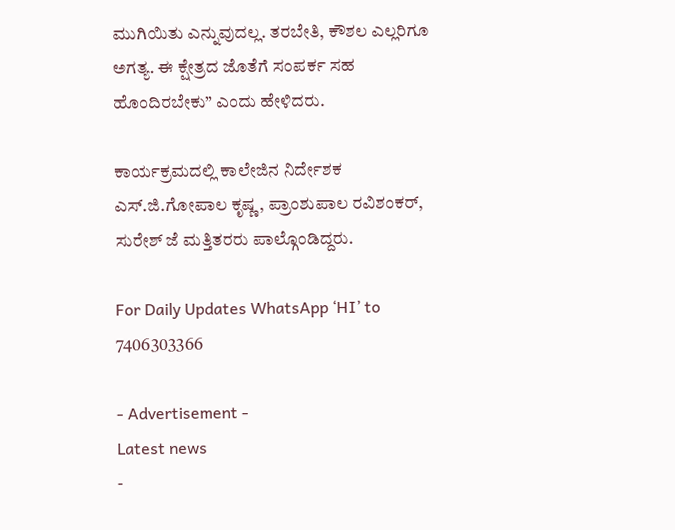ಮುಗಿಯಿತು ಎನ್ನುವುದಲ್ಲ. ತರಬೇತಿ, ಕೌಶಲ ಎಲ್ಲರಿಗೂ ಅಗತ್ಯ. ಈ ಕ್ಷೇತ್ರದ ಜೊತೆಗೆ ಸಂಪರ್ಕ ಸಹ ಹೊಂದಿರಬೇಕು” ಎಂದು ಹೇಳಿದರು.

ಕಾರ್ಯಕ್ರಮದಲ್ಲಿ ಕಾಲೇಜಿನ ನಿರ್ದೇಶಕ ಎಸ್‌.ಜಿ.ಗೋಪಾಲ ಕೃಷ್ಣ, ಪ್ರಾಂಶುಪಾಲ ರವಿಶಂಕರ್, ಸುರೇಶ್ ಜೆ ಮತ್ತಿತರರು ಪಾಲ್ಗೊಂಡಿದ್ದರು.

For Daily Updates WhatsApp ‘HI’ to 7406303366

- Advertisement -
Latest news
-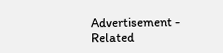Advertisement -
Related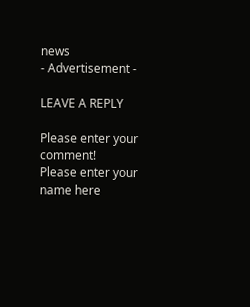news
- Advertisement -

LEAVE A REPLY

Please enter your comment!
Please enter your name here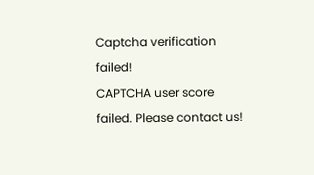Captcha verification failed!
CAPTCHA user score failed. Please contact us!